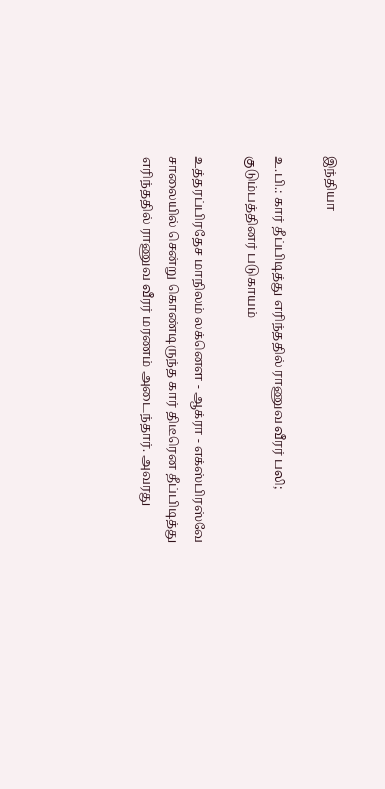இந்தியா

உ.பி.: கார் தீப்பிடித்து எரிந்ததில் ராணுவ வீரர் பலி; குடும்பத்தினர் படுகாயம்

உத்தரப்பிரதேச மாநிலம் லக்னௌ - ஆக்ரா - எக்ஸ்பிரஸ்வே சாலையில் சென்று கொண்டிருந்த கார் திடீரென தீப்பிடித்து எரிந்ததில் ராணுவ வீரர் மரணம் அடைந்தார். அவரது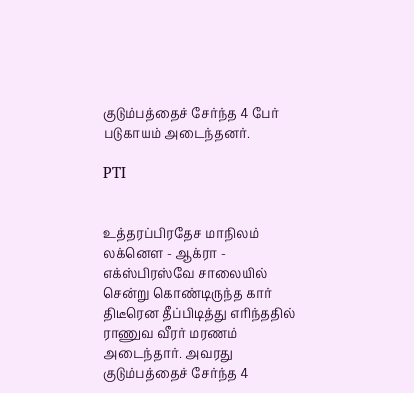குடும்பத்தைச் சேர்ந்த 4 பேர் படுகாயம் அடைந்தனர்.

PTI


உத்தரப்பிரதேச மாநிலம் லக்னௌ - ஆக்ரா - எக்ஸ்பிரஸ்வே சாலையில் சென்று கொண்டிருந்த கார் திடீரென தீப்பிடித்து எரிந்ததில் ராணுவ வீரர் மரணம் அடைந்தார். அவரது குடும்பத்தைச் சேர்ந்த 4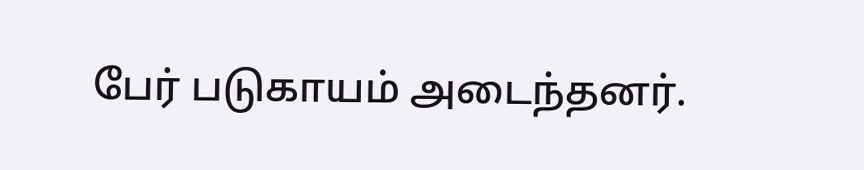பேர் படுகாயம் அடைந்தனர்.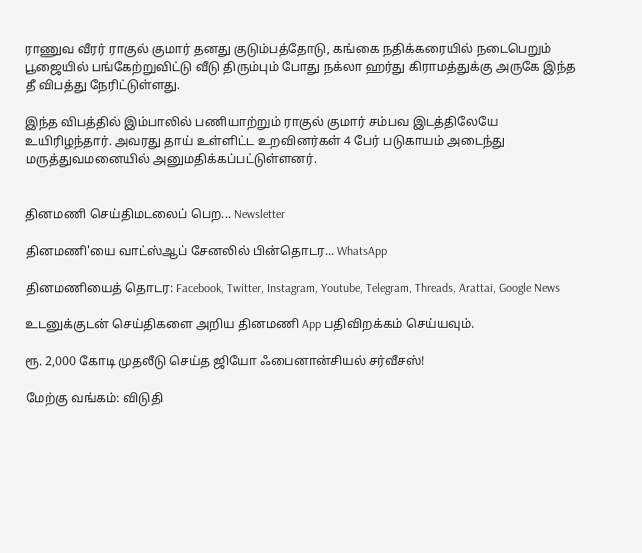ராணுவ வீரர் ராகுல் குமார் தனது குடும்பத்தோடு, கங்கை நதிக்கரையில் நடைபெறும் பூஜையில் பங்கேற்றுவிட்டு வீடு திரும்பும் போது நக்லா ஹர்து கிராமத்துக்கு அருகே இந்த தீ விபத்து நேரிட்டுள்ளது.

இந்த விபத்தில் இம்பாலில் பணியாற்றும் ராகுல் குமார் சம்பவ இடத்திலேயே உயிரிழந்தார். அவரது தாய் உள்ளிட்ட உறவினர்கள் 4 பேர் படுகாயம் அடைந்து மருத்துவமனையில் அனுமதிக்கப்பட்டுள்ளனர்.


தினமணி செய்திமடலைப் பெற... Newsletter

தினமணி'யை வாட்ஸ்ஆப் சேனலில் பின்தொடர... WhatsApp

தினமணியைத் தொடர: Facebook, Twitter, Instagram, Youtube, Telegram, Threads, Arattai, Google News

உடனுக்குடன் செய்திகளை அறிய தினமணி App பதிவிறக்கம் செய்யவும்.

ரூ. 2,000 கோடி முதலீடு செய்த ஜியோ ஃபைனான்சியல் சர்வீசஸ்!

மேற்கு வங்கம்: விடுதி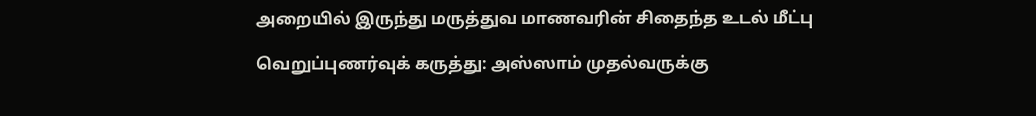அறையில் இருந்து மருத்துவ மாணவரின் சிதைந்த உடல் மீட்பு

வெறுப்புணர்வுக் கருத்து: அஸ்ஸாம் முதல்வருக்கு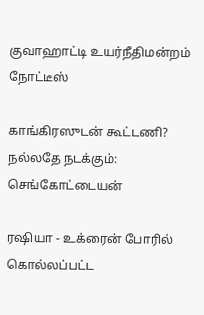குவாஹாட்டி உயர்நீதிமன்றம் நோட்டீஸ்

காங்கிரஸுடன் கூட்டணி? நல்லதே நடக்கும்: செங்கோட்டையன்

ரஷியா - உக்ரைன் போரில் கொல்லப்பட்ட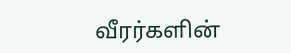வீரர்களின்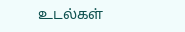உடல்கள்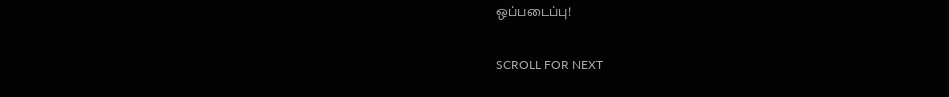ஒப்படைப்பு!

SCROLL FOR NEXT